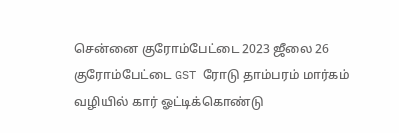சென்னை குரோம்பேட்டை 2023 ஜீலை 26 குரோம்பேட்டை GST ரோடு தாம்பரம் மார்கம் வழியில் கார் ஓட்டிக்கொண்டு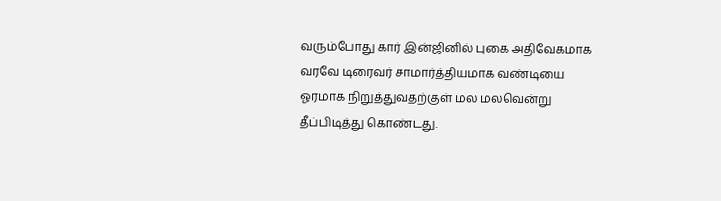வரும்போது கார் இன்ஜினில் புகை அதிவேகமாக வரவே டிரைவர் சாமார்த்தியமாக வண்டியை ஓரமாக நிறுத்துவதற்குள் மல மலவென்று தீப்பிடித்து கொண்டது.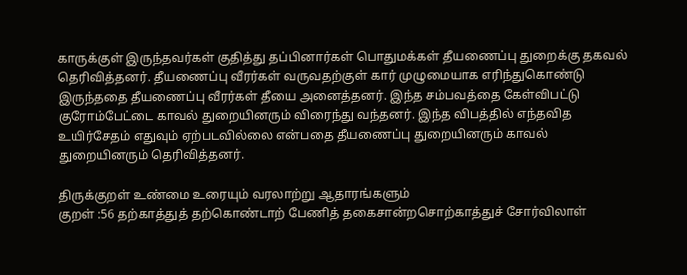காருக்குள் இருந்தவர்கள் குதித்து தப்பினார்கள் பொதுமக்கள் தீயணைப்பு துறைக்கு தகவல் தெரிவித்தனர். தீயணைப்பு வீரர்கள் வருவதற்குள் கார் முழுமையாக எரிந்துகொண்டு இருந்ததை தீயணைப்பு வீரர்கள் தீயை அனைத்தனர். இந்த சம்பவத்தை கேள்விபட்டு குரோம்பேட்டை காவல் துறையினரும் விரைந்து வந்தனர். இந்த விபத்தில் எந்தவித உயிர்சேதம் எதுவும் ஏற்படவில்லை என்பதை தீயணைப்பு துறையினரும் காவல் துறையினரும் தெரிவித்தனர்.

திருக்குறள் உண்மை உரையும் வரலாற்று ஆதாரங்களும்
குறள் :56 தற்காத்துத் தற்கொண்டாற் பேணித் தகைசான்றசொற்காத்துச் சோர்விலாள்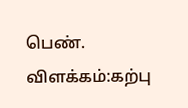பெண். விளக்கம்:கற்பு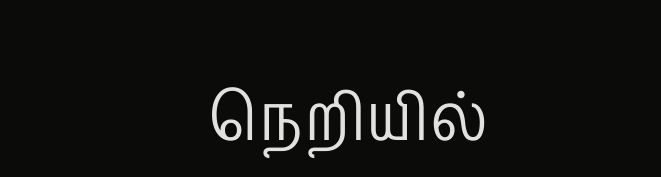நெறியில்